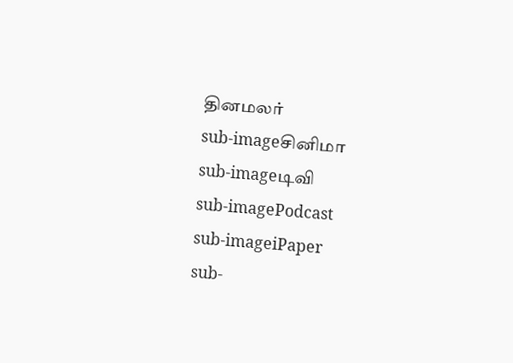தினமலர்
sub-imageசினிமா
sub-imageடிவி
sub-imagePodcast
sub-imageiPaper
sub-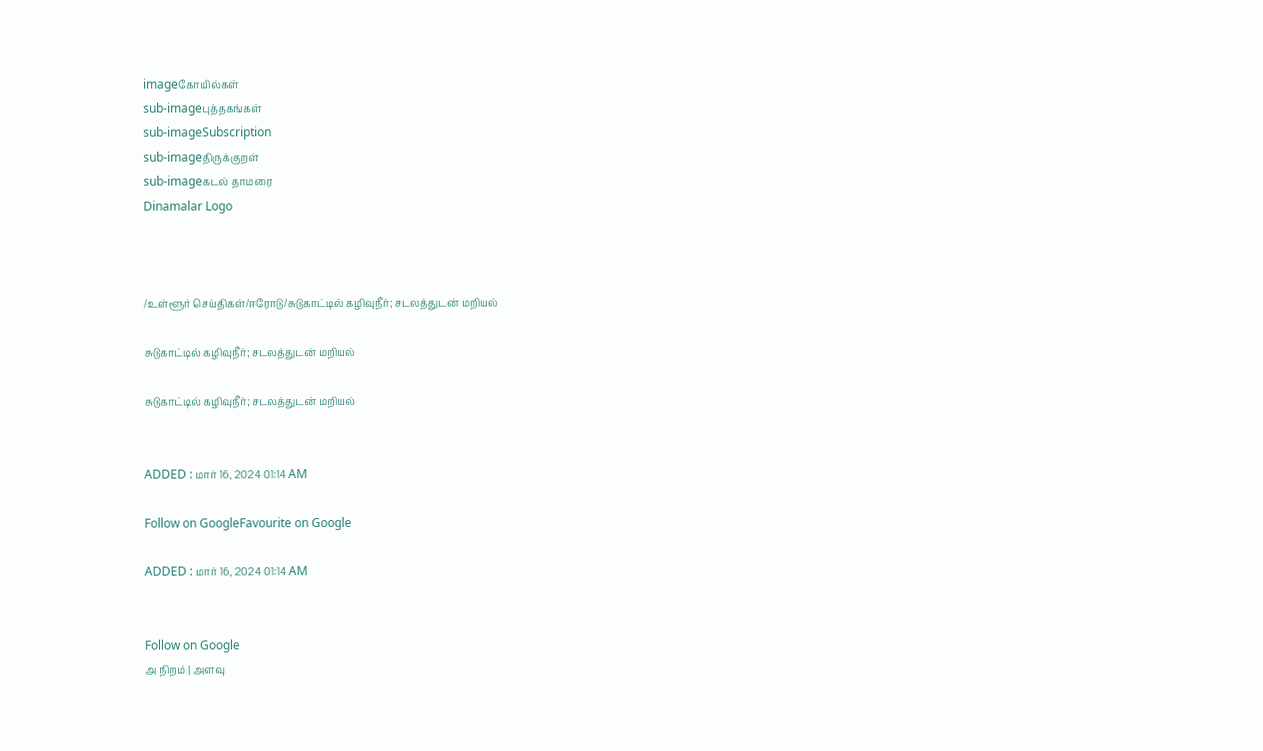imageகோயில்கள்
sub-imageபுத்தகங்கள்
sub-imageSubscription
sub-imageதிருக்குறள்
sub-imageகடல் தாமரை
Dinamalar Logo



/உள்ளூர் செய்திகள்/ஈரோடு/சுடுகாட்டில் கழிவுநீர்; சடலத்துடன் மறியல்

சுடுகாட்டில் கழிவுநீர்; சடலத்துடன் மறியல்

சுடுகாட்டில் கழிவுநீர்; சடலத்துடன் மறியல்


ADDED : மார் 16, 2024 01:14 AM

Follow on GoogleFavourite on Google

ADDED : மார் 16, 2024 01:14 AM


Follow on Google
அ நிறம் | அளவு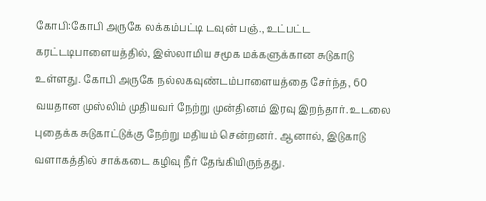கோபி:கோபி அருகே லக்கம்பட்டி டவுன் பஞ்., உட்பட்ட கரட்டடிபாளையத்தில், இஸ்லாமிய சமூக மக்களுக்கான சுடுகாடு உள்ளது. கோபி அருகே நல்லகவுண்டம்பாளையத்தை சேர்ந்த, 60 வயதான முஸ்லிம் முதியவர் நேற்று முன்தினம் இரவு இறந்தார். உடலை புதைக்க சுடுகாட்டுக்கு நேற்று மதியம் சென்றனர். ஆனால், இடுகாடு வளாகத்தில் சாக்கடை கழிவு நீர் தேங்கியிருந்தது.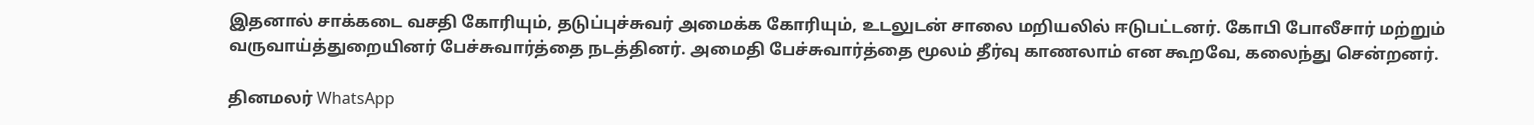இதனால் சாக்கடை வசதி கோரியும், தடுப்புச்சுவர் அமைக்க கோரியும், உடலுடன் சாலை மறியலில் ஈடுபட்டனர். கோபி போலீசார் மற்றும் வருவாய்த்துறையினர் பேச்சுவார்த்தை நடத்தினர். அமைதி பேச்சுவார்த்தை மூலம் தீர்வு காணலாம் என கூறவே, கலைந்து சென்றனர்.

தினமலர் WhatsApp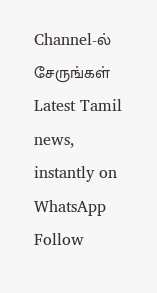Channel-ல் சேருங்கள்
Latest Tamil news, instantly on WhatsApp
Follow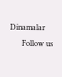Dinamalar
      Follow us